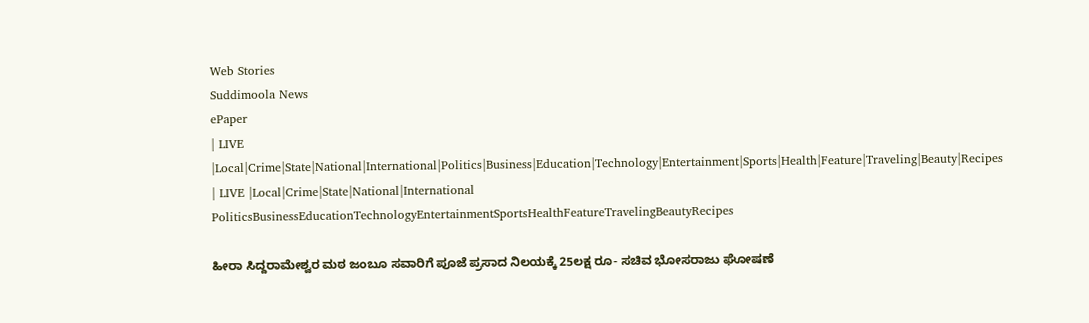Web Stories
Suddimoola News
ePaper
| LIVE |Local|Crime|State|National|International|Politics|Business|Education|Technology|Entertainment|Sports|Health|Feature|Traveling|Beauty|Recipes
| LIVE |Local|Crime|State|National|International
PoliticsBusinessEducationTechnologyEntertainmentSportsHealthFeatureTravelingBeautyRecipes

ಹೀರಾ ಸಿದ್ದರಾಮೇಶ್ವರ ಮಠ ಜಂಬೂ ಸವಾರಿಗೆ ಪೂಜೆ ಪ್ರಸಾದ ನಿಲಯಕ್ಕೆ 25ಲಕ್ಷ ರೂ- ಸಚಿವ ಭೋಸರಾಜು ಘೋಷಣೆ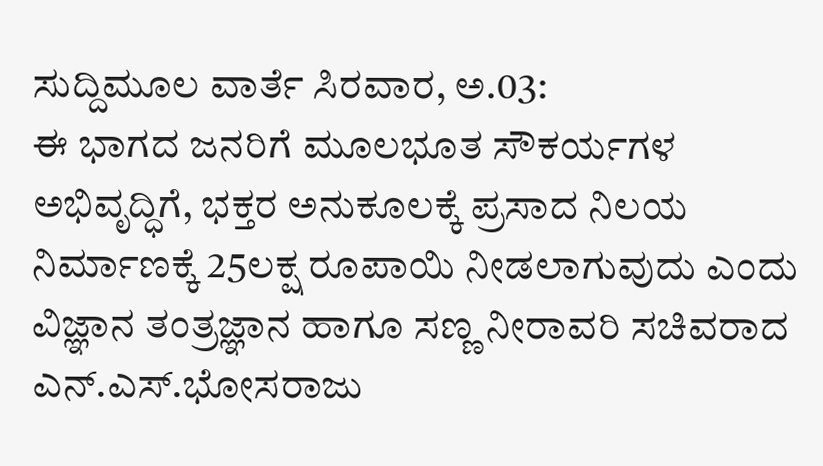ಸುದ್ದಿಮೂಲ ವಾರ್ತೆ ಸಿರವಾರ, ಅ.03:
ಈ ಭಾಗದ ಜನರಿಗೆ ಮೂಲಭೂತ ಸೌಕರ್ಯಗಳ ಅಭಿವೃದ್ಧಿಗೆ, ಭಕ್ತರ ಅನುಕೂಲಕ್ಕೆ ಪ್ರಸಾದ ನಿಲಯ ನಿರ್ಮಾಣಕ್ಕೆ 25ಲಕ್ಷ ರೂಪಾಯಿ ನೀಡಲಾಗುವುದು ಎಂದು ವಿಜ್ಞಾನ ತಂತ್ರಜ್ಞಾನ ಹಾಗೂ ಸಣ್ಣ ನೀರಾವರಿ ಸಚಿವರಾದ ಎನ್.ಎಸ್.ಭೋಸರಾಜು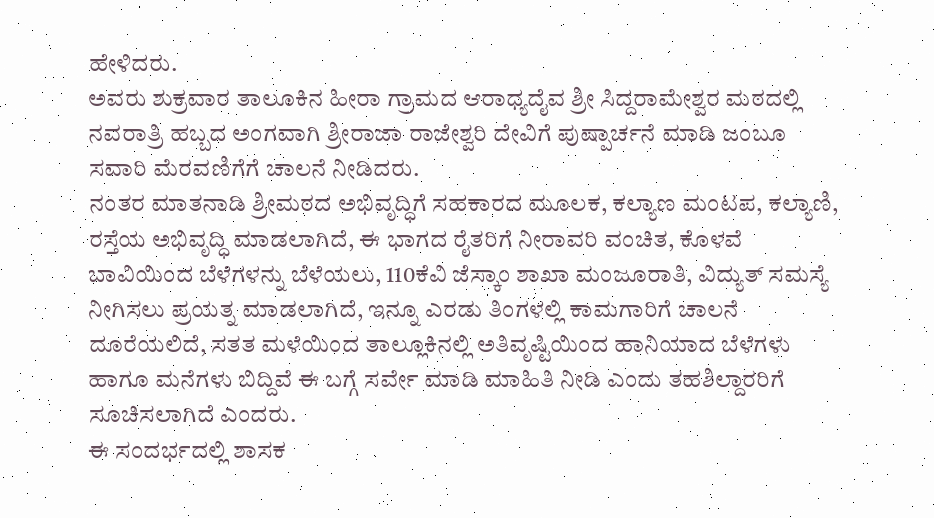ಹೇಳಿದರು.
ಅವರು ಶುಕ್ರವಾರ ತಾಲೂಕಿನ ಹೀರಾ ಗ್ರಾಮದ ಆರಾಧ್ಯದೈವ ಶ್ರೀ ಸಿದ್ದರಾಮೇಶ್ವರ ಮಠದಲ್ಲಿ ನವರಾತ್ರಿ ಹಬ್ಬದ ಅಂಗವಾಗಿ ಶ್ರೀರಾಜಾ ರಾಜೇಶ್ವರಿ ದೇವಿಗೆ ಪುಷ್ಪಾರ್ಚನೆ ಮಾಡಿ ಜಂಬೂ ಸವಾರಿ ಮೆರವಣಿಗೆಗೆ ಚಾಲನೆ ನೀಡಿದರು.
ನಂತರ ಮಾತನಾಡಿ ಶ್ರೀಮಠದ ಅಭಿವೃದ್ಧಿಗೆ ಸಹಕಾರದ ಮೂಲಕ, ಕಲ್ಯಾಣ ಮಂಟಪ, ಕಲ್ಯಾಣಿ, ರಸ್ತೆಯ ಅಭಿವೃದ್ಧಿ ಮಾಡಲಾಗಿದೆ, ಈ ಭಾಗದ ರೈತರಿಗೆ ನೀರಾವರಿ ವಂಚಿತ, ಕೊಳವೆ ಬಾವಿಯಿಂದ ಬೆಳೆಗಳನ್ನು ಬೆಳೆಯಲು, 110ಕೆವಿ ಜೆಸ್ಕಾಂ ಶಾಖಾ ಮಂಜೂರಾತಿ, ವಿದ್ಯುತ್ ಸಮಸ್ಯೆ ನೀಗಿಸಲು ಪ್ರಯತ್ನ ಮಾಡಲಾಗಿದೆ, ಇನ್ನೂ ಎರಡು ತಿಂಗಳಲ್ಲಿ ಕಾಮಗಾರಿಗೆ ಚಾಲನೆ ದೂರೆಯಲಿದೆ, ಸತತ ಮಳೆಯಿಂದ ತಾಲ್ಲೂಕಿನಲ್ಲಿ ಅತಿವೃಷ್ಟಿಯಿಂದ ಹಾನಿಯಾದ ಬೆಳೆಗಳು ಹಾಗೂ ಮನೆಗಳು ಬಿದ್ದಿವೆ ಈ ಬಗ್ಗೆ ಸರ್ವೇ ಮಾಡಿ ಮಾಹಿತಿ ನೀಡಿ ಎಂದು ತಹಶಿಲ್ದಾರರಿಗೆ ಸೂಚಿಸಲಾಗಿದೆ ಎಂದರು.
ಈ ಸಂದರ್ಭದಲ್ಲಿ ಶಾಸಕ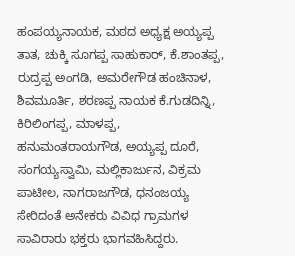ಹಂಪಯ್ಯನಾಯಕ, ಮಠದ ಅಧ್ಯಕ್ಷ ಅಯ್ಯಪ್ಪ ತಾತ, ಚುಕ್ಕಿ ಸೂಗಪ್ಪ ಸಾಹುಕಾರ್, ಕೆ.ಶಾಂತಪ್ಪ, ರುದ್ರಪ್ಪ ಅಂಗಡಿ, ಅಮರೇಗೌಡ ಹಂಚಿನಾಳ, ಶಿವಮೂರ್ತಿ, ಶರಣಪ್ಪ ನಾಯಕ ಕೆ.ಗುಡದಿನ್ನಿ, ಕಿರಿಲಿಂಗಪ್ಪ, ಮಾಳಪ್ಪ, ಹನುಮಂತರಾಯಗೌಡ, ಅಯ್ಯಪ್ಪ ದೂರೆ, ಸಂಗಯ್ಯಸ್ವಾಮಿ, ಮಲ್ಲಿಕಾರ್ಜುನ, ವಿಕ್ರಮ ಪಾಟೀಲ, ನಾಗರಾಜಗೌಡ, ಧನಂಜಯ್ಯ ಸೇರಿದಂತೆ ಅನೇಕರು ವಿವಿಧ ಗ್ರಾಮಗಳ ಸಾವಿರಾರು ಭಕ್ತರು ಭಾಗವಹಿಸಿದ್ದರು.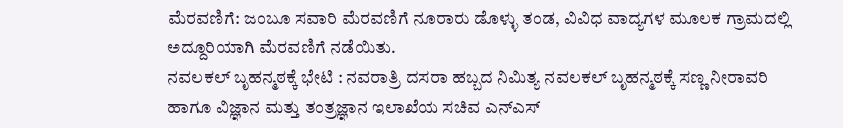ಮೆರವಣಿಗೆ: ಜಂಬೂ ಸವಾರಿ ಮೆರವಣಿಗೆ ನೂರಾರು ಡೊಳ್ಳು ತಂಡ, ವಿವಿಧ ವಾದ್ಯಗಳ ಮೂಲಕ ಗ್ರಾಮದಲ್ಲಿ ಅದ್ದೂರಿಯಾಗಿ ಮೆರವಣಿಗೆ ನಡೆಯಿತು.
ನವಲಕಲ್ ಬೃಹನ್ಮಠಕ್ಕೆ ಭೇಟಿ : ನವರಾತ್ರಿ ದಸರಾ ಹಬ್ಬದ ನಿಮಿತ್ಯ ನವಲಕಲ್ ಬೃಹನ್ಮಠಕ್ಕೆ ಸಣ್ಣ ನೀರಾವರಿ ಹಾಗೂ ವಿಜ್ಞಾನ ಮತ್ತು ತಂತ್ರಜ್ಞಾನ ಇಲಾಖೆಯ ಸಚಿವ ಎನ್ಎಸ್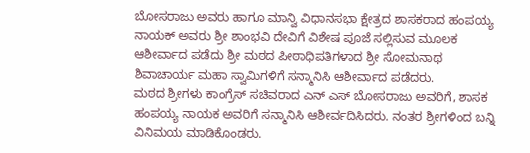ಬೋಸರಾಜು ಅವರು ಹಾಗೂ ಮಾನ್ವಿ ವಿಧಾನಸಭಾ ಕ್ಷೇತ್ರದ ಶಾಸಕರಾದ ಹಂಪಯ್ಯ ನಾಯಕ್ ಅವರು ಶ್ರೀ ಶಾಂಭವಿ ದೇವಿಗೆ ವಿಶೇಷ ಪೂಜೆ ಸಲ್ಲಿಸುವ ಮೂಲಕ ಆಶೀರ್ವಾದ ಪಡೆದು ಶ್ರೀ ಮಠದ ಪೀಠಾಧಿಪತಿಗಳಾದ ಶ್ರೀ ಸೋಮನಾಥ ಶಿವಾಚಾರ್ಯ ಮಹಾ ಸ್ವಾಮಿಗಳಿಗೆ ಸನ್ಮಾನಿಸಿ ಆಶೀರ್ವಾದ ಪಡೆದರು.
ಮಠದ ಶ್ರೀಗಳು ಕಾಂಗ್ರೆಸ್ ಸಚಿವರಾದ ಎನ್ ಎಸ್ ಬೋಸರಾಜು ಅವರಿಗೆ, ಶಾಸಕ ಹಂಪಯ್ಯ ನಾಯಕ ಅವರಿಗೆ ಸನ್ಮಾನಿಸಿ ಆಶೀರ್ವದಿಸಿದರು. ನಂತರ ಶ್ರೀಗಳಿಂದ ಬನ್ನಿ ವಿನಿಮಯ ಮಾಡಿಕೊಂಡರು.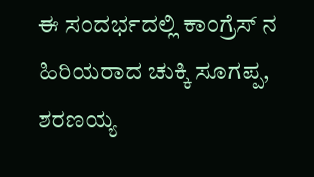ಈ ಸಂದರ್ಭದಲ್ಲಿ ಕಾಂಗ್ರೆಸ್ ನ ಹಿರಿಯರಾದ ಚುಕ್ಕಿ ಸೂಗಪ್ಪ, ಶರಣಯ್ಯ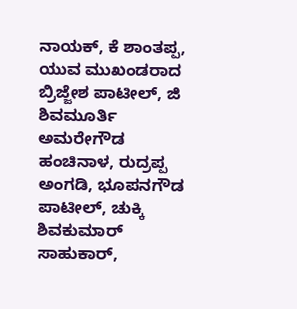ನಾಯಕ್, ಕೆ ಶಾಂತಪ್ಪ, ಯುವ ಮುಖಂಡರಾದ ಬ್ರಿಜ್ಜೇಶ ಪಾಟೀಲ್, ಜಿ ಶಿವಮೂರ್ತಿ ಅಮರೇಗೌಡ ಹಂಚಿನಾಳ, ರುದ್ರಪ್ಪ ಅಂಗಡಿ, ಭೂಪನಗೌಡ ಪಾಟೀಲ್, ಚುಕ್ಕಿ ಶಿವಕುಮಾರ್ ಸಾಹುಕಾರ್,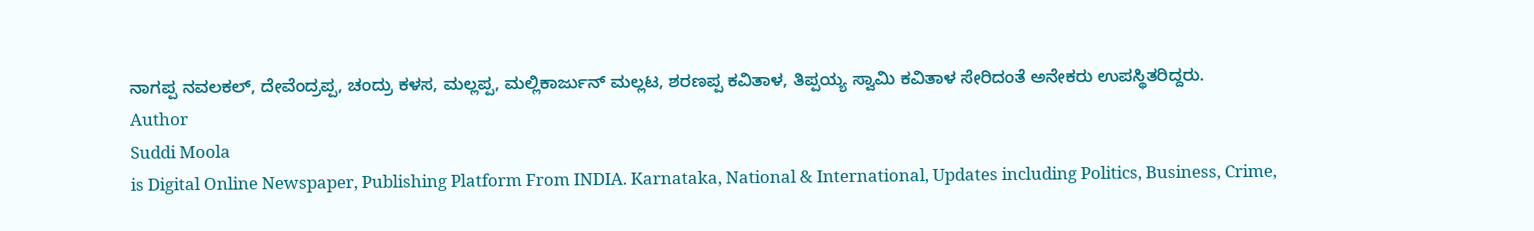ನಾಗಪ್ಪ ನವಲಕಲ್, ದೇವೆಂದ್ರಪ್ಪ, ಚಂದ್ರು ಕಳಸ, ಮಲ್ಲಪ್ಪ, ಮಲ್ಲಿಕಾರ್ಜುನ್ ಮಲ್ಲಟ, ಶರಣಪ್ಪ ಕವಿತಾಳ, ತಿಪ್ಪಯ್ಯ ಸ್ವಾಮಿ ಕವಿತಾಳ ಸೇರಿದಂತೆ ಅನೇಕರು ಉಪಸ್ಥಿತರಿದ್ದರು.
Author
Suddi Moola
is Digital Online Newspaper, Publishing Platform From INDIA. Karnataka, National & International, Updates including Politics, Business, Crime,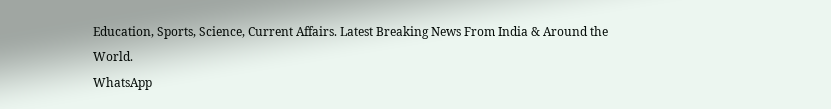Education, Sports, Science, Current Affairs. Latest Breaking News From India & Around the World.
WhatsApp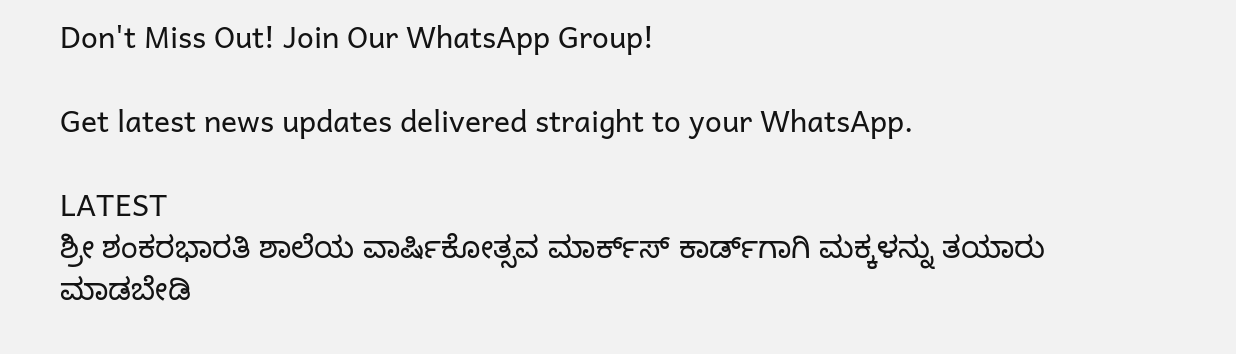Don't Miss Out! Join Our WhatsApp Group!

Get latest news updates delivered straight to your WhatsApp.

LATEST
ಶ್ರೀ ಶಂಕರಭಾರತಿ ಶಾಲೆಯ ವಾರ್ಷಿಕೋತ್ಸವ ಮಾರ್ಕ್‌ಸ್‌ ಕಾರ್ಡ್‌ಗಾಗಿ ಮಕ್ಕಳನ್ನು ತಯಾರು ಮಾಡಬೇಡಿ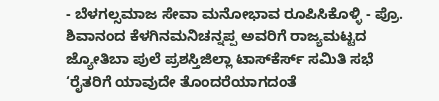- ಬೆಳಗಲ್ಸಮಾಜ ಸೇವಾ ಮನೋಭಾವ ರೂಪಿಸಿಕೊಳ್ಳಿ - ಪ್ರೊ. ಶಿವಾನಂದ ಕೆಳಗಿನಮನಿಚನ್ನಪ್ಪ ಅವರಿಗೆ ರಾಜ್ಯಮಟ್ಟದ ಜ್ಯೋತಿಬಾ ಪುಲೆ ಪ್ರಶಸ್ತಿಜಿಲ್ಲಾ ಟಾಸ್‌‌ಕೆರ್ಸ್ ಸಮಿತಿ ಸಭೆ ‘ರೈತರಿಗೆ ಯಾವುದೇ ತೊಂದರೆಯಾಗದಂತೆ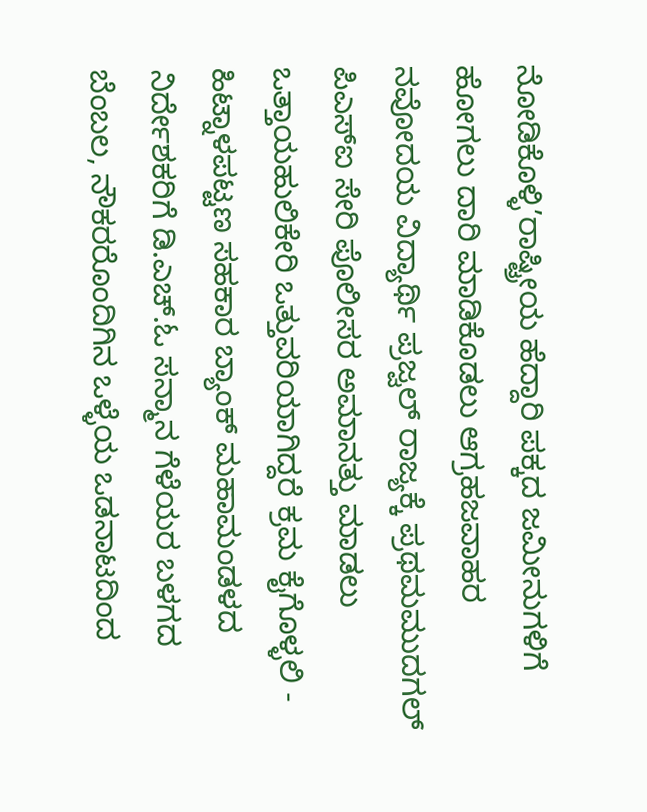ನೋಡಿಕೊಳ್ಳಿ’ರಾಷ್ಟ್ರೀಯ ಹೆದ್ದಾರಿ ಪಕ್ಕದ ಜಮೀನುಗಳಿಗೆ ಹೋಗಲು ದಾರಿ ಮಾಡಿಕೊಡಲು ಆಗ್ರಹಜವಾಹರ ನವೋದಯ ವಿದ್ಯಾರ್ಥಿ ಪ್ರಜ್ವಲ್ ರಾಜ್ಯಕ್ಕೆ ಪ್ರಥಮಮುದಗಲ್ ಪಿಎಸ್‌ಐ ಸೇರಿ ಪೊಲೀಸರ ಅಮಾನತ್ತು ಮಾಡಲು ಒತ್ತಾಯಹುಲಿಕೇರಿ ಒತ್ತುವರಿಯಾಗಿದ್ದರೆ ಕ್ರಮ ಕೈಗೊಳ್ಳಲಿ - ಹಿಟ್ನಾಳಪಟ್ಟಣ ಸಹಕಾರ ಬ್ಯಾಂಕ್ ಮಹಾಮಂಡಳದ ನಿರ್ದೇಶಕರಿಗೆ ಡಿ.ಎಚ್.ಓ ಸನ್ಮಾನ ಗೆಳೆಯರ ಬಳಗದ ಬೆಂಬಲ, ನೌಕರರೊಂದಿಗಿನ ಒಳ್ಳೆಯ ಒಡನಾಟದಿಂದ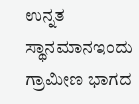ಉನ್ನತ ಸ್ಥಾನಮಾನಇಂದು ಗ್ರಾಮೀಣ ಭಾಗದ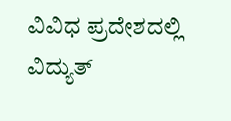ವಿವಿಧ ಪ್ರದೇಶದಲ್ಲಿ ವಿದ್ಯುತ್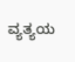ವ್ಯತ್ಯಯ